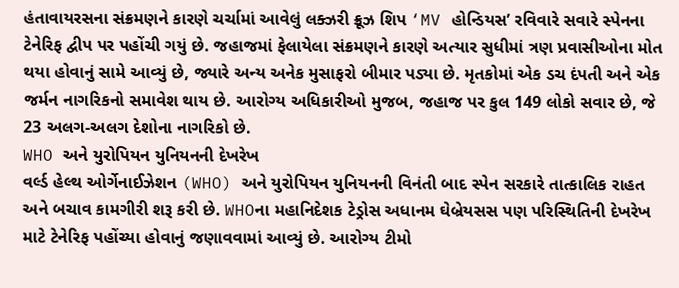હંતાવાયરસના સંક્રમણને કારણે ચર્ચામાં આવેલું લક્ઝરી ક્રૂઝ શિપ ‘MV હોન્ડિયસ’ રવિવારે સવારે સ્પેનના ટેનેરિફ દ્વીપ પર પહોંચી ગયું છે. જહાજમાં ફેલાયેલા સંક્રમણને કારણે અત્યાર સુધીમાં ત્રણ પ્રવાસીઓના મોત થયા હોવાનું સામે આવ્યું છે, જ્યારે અન્ય અનેક મુસાફરો બીમાર પડ્યા છે. મૃતકોમાં એક ડચ દંપતી અને એક જર્મન નાગરિકનો સમાવેશ થાય છે. આરોગ્ય અધિકારીઓ મુજબ, જહાજ પર કુલ 149 લોકો સવાર છે, જે 23 અલગ-અલગ દેશોના નાગરિકો છે.
WHO અને યુરોપિયન યુનિયનની દેખરેખ
વર્લ્ડ હેલ્થ ઓર્ગેનાઈઝેશન (WHO) અને યુરોપિયન યુનિયનની વિનંતી બાદ સ્પેન સરકારે તાત્કાલિક રાહત અને બચાવ કામગીરી શરૂ કરી છે. WHOના મહાનિદેશક ટેડ્રોસ અધાનમ ઘેબ્રેયસસ પણ પરિસ્થિતિની દેખરેખ માટે ટેનેરિફ પહોંચ્યા હોવાનું જણાવવામાં આવ્યું છે. આરોગ્ય ટીમો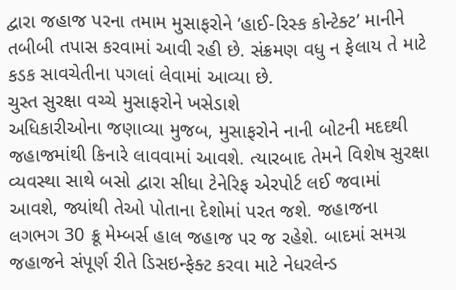દ્વારા જહાજ પરના તમામ મુસાફરોને ‘હાઈ-રિસ્ક કોન્ટેક્ટ’ માનીને તબીબી તપાસ કરવામાં આવી રહી છે. સંક્રમણ વધુ ન ફેલાય તે માટે કડક સાવચેતીના પગલાં લેવામાં આવ્યા છે.
ચુસ્ત સુરક્ષા વચ્ચે મુસાફરોને ખસેડાશે
અધિકારીઓના જણાવ્યા મુજબ, મુસાફરોને નાની બોટની મદદથી જહાજમાંથી કિનારે લાવવામાં આવશે. ત્યારબાદ તેમને વિશેષ સુરક્ષા વ્યવસ્થા સાથે બસો દ્વારા સીધા ટેનેરિફ એરપોર્ટ લઈ જવામાં આવશે, જ્યાંથી તેઓ પોતાના દેશોમાં પરત જશે. જહાજના લગભગ 30 ક્રૂ મેમ્બર્સ હાલ જહાજ પર જ રહેશે. બાદમાં સમગ્ર જહાજને સંપૂર્ણ રીતે ડિસઇન્ફેક્ટ કરવા માટે નેધરલેન્ડ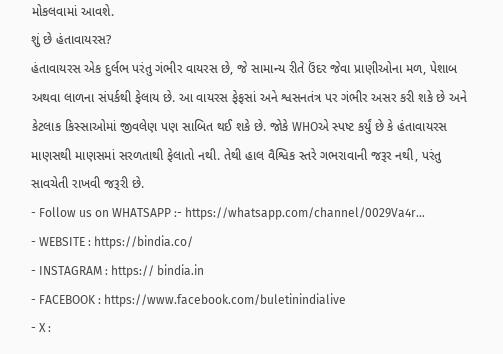મોકલવામાં આવશે.
શું છે હંતાવાયરસ?
હંતાવાયરસ એક દુર્લભ પરંતુ ગંભીર વાયરસ છે, જે સામાન્ય રીતે ઉંદર જેવા પ્રાણીઓના મળ, પેશાબ અથવા લાળના સંપર્કથી ફેલાય છે. આ વાયરસ ફેફસાં અને શ્વસનતંત્ર પર ગંભીર અસર કરી શકે છે અને કેટલાક કિસ્સાઓમાં જીવલેણ પણ સાબિત થઈ શકે છે. જોકે WHOએ સ્પષ્ટ કર્યું છે કે હંતાવાયરસ માણસથી માણસમાં સરળતાથી ફેલાતો નથી. તેથી હાલ વૈશ્વિક સ્તરે ગભરાવાની જરૂર નથી, પરંતુ સાવચેતી રાખવી જરૂરી છે.
- Follow us on WHATSAPP :- https://whatsapp.com/channel/0029Va4r…
- WEBSITE : https://bindia.co/
- INSTAGRAM : https:// bindia.in
- FACEBOOK : https://www.facebook.com/buletinindialive
- X :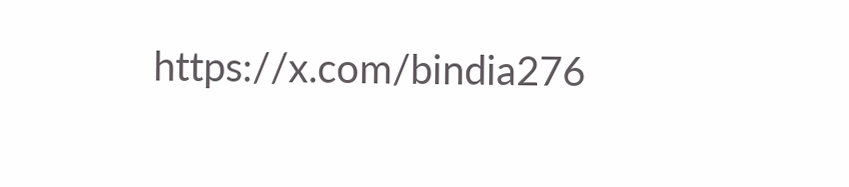https://x.com/bindia276